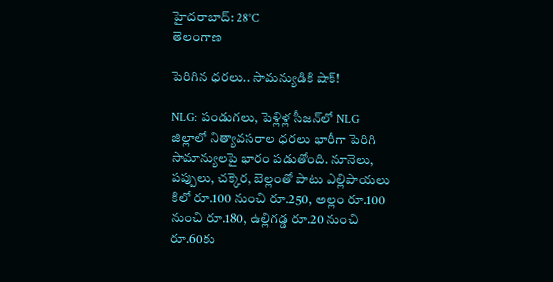హైదరాబాద్: 28°C
తెలంగాణ

పెరిగిన ధరలు.. సామన్యుడికి షాక్!

NLG: పండుగలు, పెళ్లిళ్ల సీజన్‌లో NLG జిల్లాలో నిత్యావసరాల ధరలు భారీగా పెరిగి సామాన్యులపై భారం పడుతోంది. నూనెలు, పప్పులు, చక్కెర, బెల్లంతో పాటు ఎల్లిపాయలు కిలో రూ.100 నుంచి రూ.250, అల్లం రూ.100 నుంచి రూ.180, ఉల్లిగడ్డ రూ.20 నుంచి రూ.60కు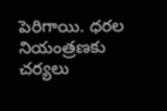పెరిగాయి. ధరల నియంత్రణకు చర్యలు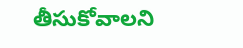తీసుకోవాలని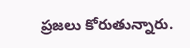ప్రజలు కోరుతున్నారు.